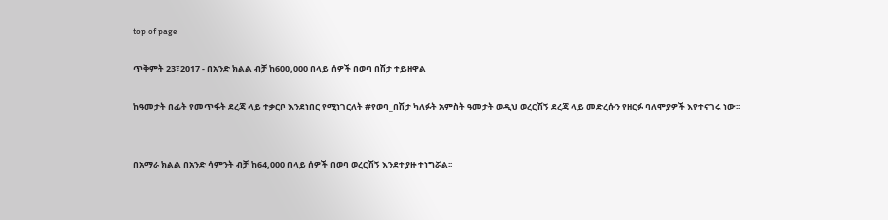top of page

ጥቅምት 23፣2017 - በአንድ ክልል ብቻ ከ600,000 በላይ ሰዎች በወባ በሽታ ተይዘዋል

ከዓመታት በፊት የመጥፋት ደረጃ ላይ ተቃርቦ እንደነበር የሚነገርለት #የወባ_በሽታ ካለፉት አምስት ዓመታት ወዲህ ወረርሽኝ ደረጃ ላይ መድረሱን የዘርፉ ባለሞያዎች እየተናገሩ ነው፡፡


በአማራ ክልል በአንድ ሳምንት ብቻ ከ64,000 በላይ ሰዎች በወባ ወረርሽኝ እንደተያዙ ተነግሯል፡፡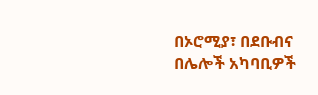በኦሮሚያ፣ በደቡብና በሌሎች አካባቢዎች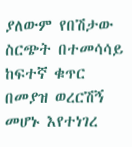ያለውም የበሽታው ስርጭት በተመሳሳይ ከፍተኛ ቁጥር በመያዝ ወረርሽኝ መሆኑ እየተነገረ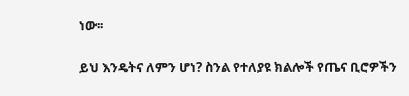ነው፡፡


ይህ እንዴትና ለምን ሆነ? ስንል የተለያዩ ክልሎች የጤና ቢሮዎችን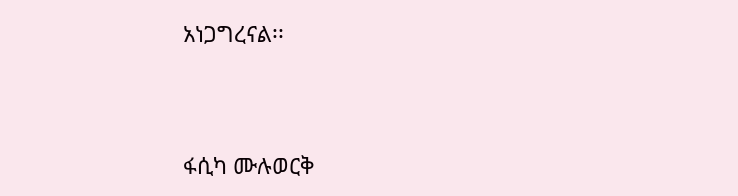አነጋግረናል፡፡



ፋሲካ ሙሉወርቅ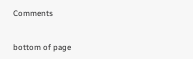Comments


bottom of page